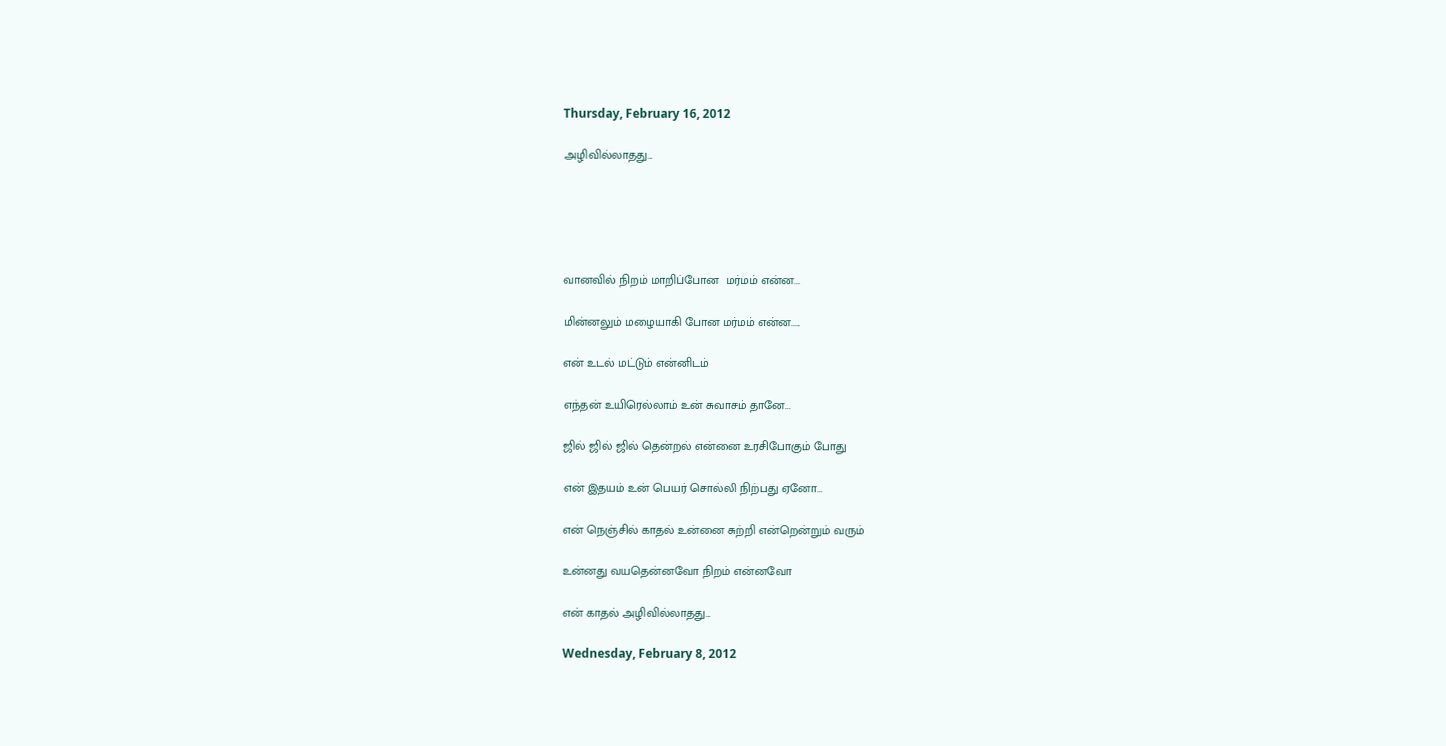Thursday, February 16, 2012

அழிவில்லாதது...





வானவில் நிறம் மாறிப்போன  மர்மம் என்ன...

மின்னலும் மழையாகி போன மர்மம் என்ன.....

என் உடல் மட்டும் என்னிடம்

எந்தன் உயிரெல்லாம் உன் சுவாசம் தானே...

ஜில் ஜில் ஜில் தென்றல் என்னை உரசிபோகும் போது

என் இதயம் உன் பெயர் சொல்லி நிற்பது ஏனோ...

என் நெஞ்சில் காதல் உன்னை சுற்றி என்றென்றும் வரும்

உன்னது வயதென்னவோ நிறம் என்னவோ

என் காதல் அழிவில்லாதது...

Wednesday, February 8, 2012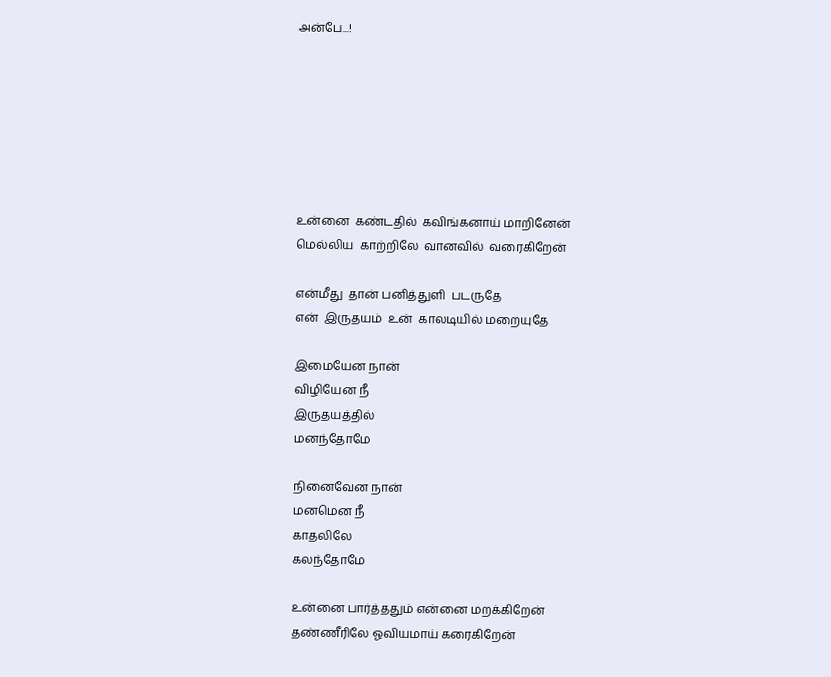அன்பே...!







உன்னை  கண்டதில்  கவிங்கனாய் மாறினேன்
மெல்லிய  காற்றிலே  வானவில்  வரைகிறேன்

என்மீது  தான் பனித்துளி  படருதே
என்  இருதயம்  உன்  காலடியில் மறையுதே

இமையேன நான்
விழியேன நீ
இருதயத்தில்
மனந்தோமே

நினைவேன நான்
மனமென நீ
காதலிலே
கலந்தோமே

உன்னை பார்த்ததும் என்னை மறக்கிறேன்
தண்ணீரிலே ஓவியமாய் கரைகிறேன்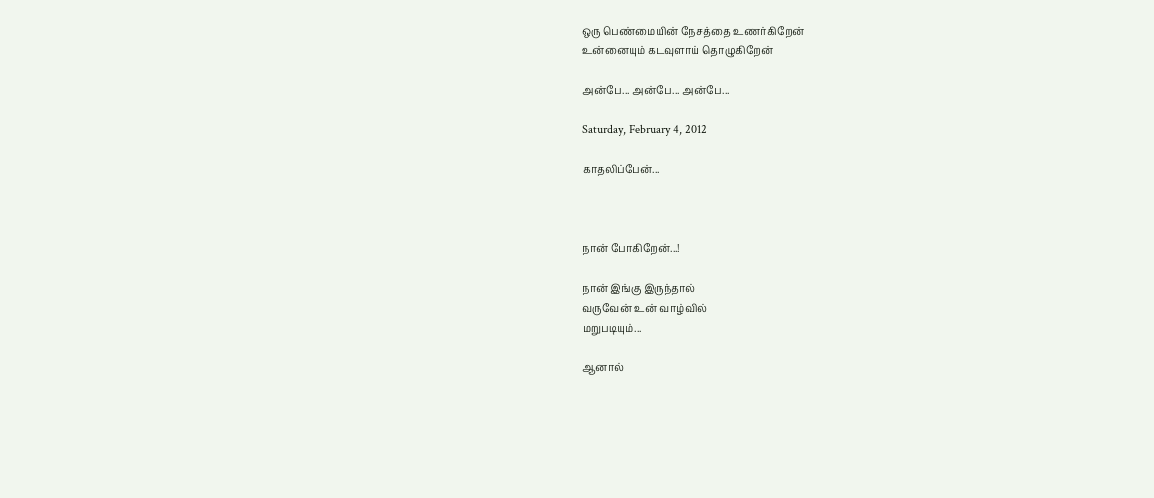ஒரு பெண்மையின் நேசத்தை உணர்கிறேன்
உன்னையும் கடவுளாய் தொழுகிறேன்

அன்பே... அன்பே... அன்பே...

Saturday, February 4, 2012

காதலிப்பேன்...



நான் போகிறேன்...!

நான் இங்கு இருந்தால்
வருவேன் உன் வாழ்வில்
மறுபடியும்...

ஆனால்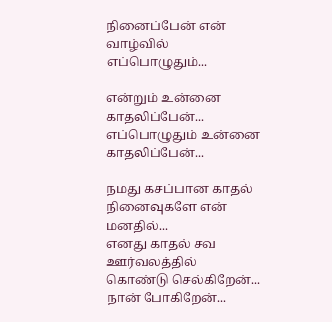நினைப்பேன் என் வாழ்வில்
எப்பொழுதும்...

என்றும் உன்னை காதலிப்பேன்...
எப்பொழுதும் உன்னை காதலிப்பேன்...

நமது கசப்பான காதல்
நினைவுகளே என் மனதில்...
எனது காதல் சவ ஊர்வலத்தில்
கொண்டு செல்கிறேன்...
நான் போகிறேன்...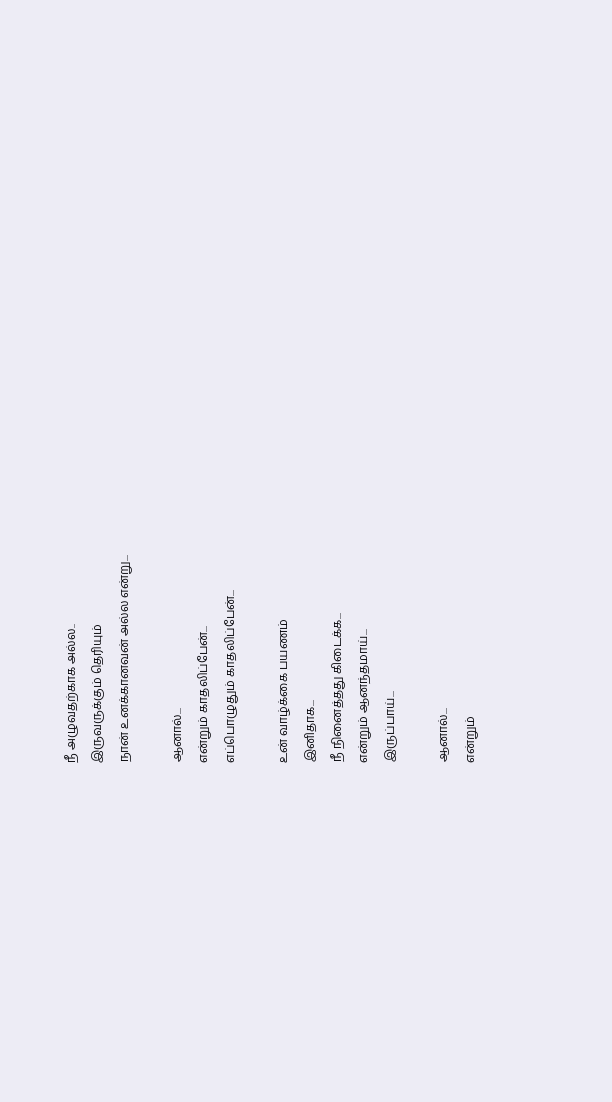நீ அழுவதற்காக அல்ல..
இருவருக்கும் தெரியும்
நான் உனக்கானவன் அல்ல என்று...

ஆனால்...
என்றும் காதலிப்பேன்...
எப்பொழுதும் காதலிப்பேன்...

உன் வாழ்க்கை பயணம்
இனிதாக...
நீ நினைத்தது கிடைக்க...
என்றும் ஆனந்தமாய்...
இருப்பாய்...

ஆனால்...
என்றும்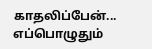காதலிப்பேன்...
எப்பொழுதும்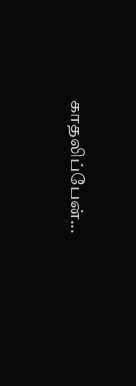காதலிப்பேன்...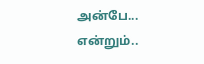அன்பே...
என்றும்..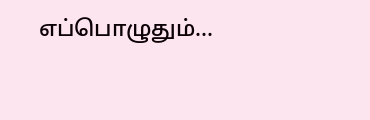எப்பொழுதும்...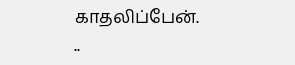காதலிப்பேன்.
..